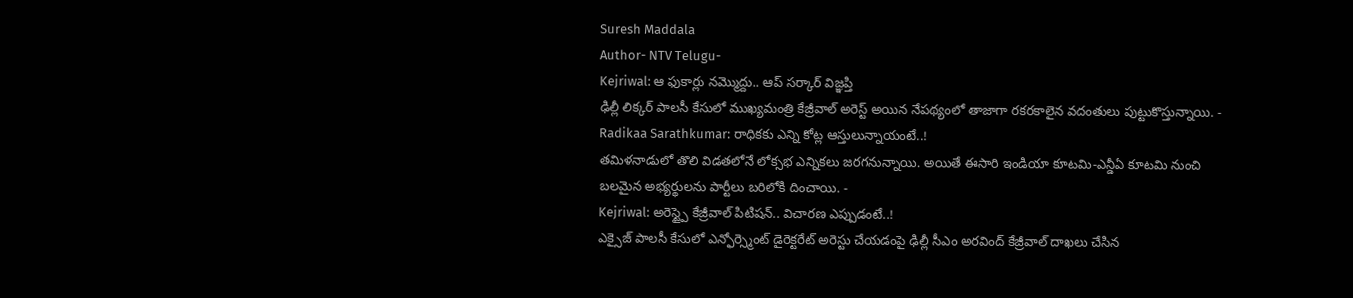Suresh Maddala
Author- NTV Telugu-
Kejriwal: ఆ ఫుకార్లు నమ్మొద్దు.. ఆప్ సర్కార్ విజ్ఞప్తి
ఢిల్లీ లిక్కర్ పాలసీ కేసులో ముఖ్యమంత్రి కేజ్రీవాల్ అరెస్ట్ అయిన నేపథ్యంలో తాజాగా రకరకాలైన వదంతులు పుట్టుకొస్తున్నాయి. -
Radikaa Sarathkumar: రాధికకు ఎన్ని కోట్ల ఆస్తులున్నాయంటే..!
తమిళనాడులో తొలి విడతలోనే లోక్సభ ఎన్నికలు జరగనున్నాయి. అయితే ఈసారి ఇండియా కూటమి-ఎన్డీఏ కూటమి నుంచి బలమైన అభ్యర్థులను పార్టీలు బరిలోకి దించాయి. -
Kejriwal: అరెస్ట్పై కేజ్రీవాల్ పిటిషన్.. విచారణ ఎప్పుడంటే..!
ఎక్సైజ్ పాలసీ కేసులో ఎన్ఫోర్స్మెంట్ డైరెక్టరేట్ అరెస్టు చేయడంపై ఢిల్లీ సీఎం అరవింద్ కేజ్రీవాల్ దాఖలు చేసిన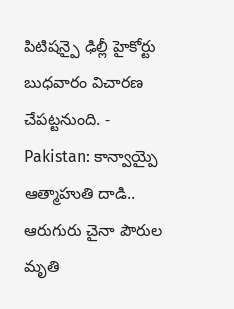పిటిషన్పై ఢిల్లీ హైకోర్టు బుధవారం విచారణ చేపట్టనుంది. -
Pakistan: కాన్వాయ్పై ఆత్మాహుతి దాడి.. ఆరుగురు చైనా పౌరుల మృతి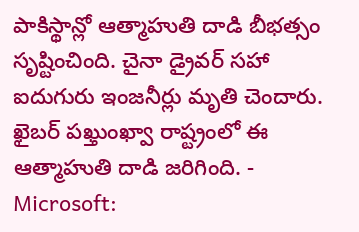పాకిస్థాన్లో ఆత్మాహుతి దాడి బీభత్సం సృష్టించింది. చైనా డ్రైవర్ సహా ఐదుగురు ఇంజనీర్లు మృతి చెందారు. ఖైబర్ పఖ్తుంఖ్వా రాష్ట్రంలో ఈ ఆత్మాహుతి దాడి జరిగింది. -
Microsoft: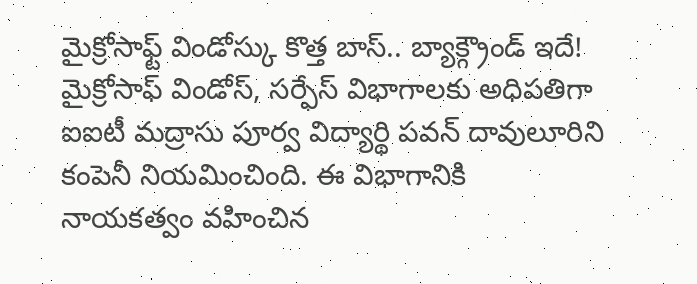మైక్రోసాఫ్ట్ విండోస్కు కొత్త బాస్.. బ్యాక్గ్రౌండ్ ఇదే!
మైక్రోసాఫ్ విండోస్, సర్ఫేస్ విభాగాలకు అధిపతిగా ఐఐటీ మద్రాసు పూర్వ విద్యార్థి పవన్ దావులూరిని కంపెనీ నియమించింది. ఈ విభాగానికి నాయకత్వం వహించిన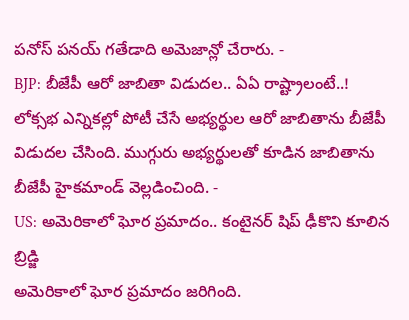పనోస్ పనయ్ గతేడాది అమెజాన్లో చేరారు. -
BJP: బీజేపీ ఆరో జాబితా విడుదల.. ఏఏ రాష్ట్రాలంటే..!
లోక్సభ ఎన్నికల్లో పోటీ చేసే అభ్యర్థుల ఆరో జాబితాను బీజేపీ విడుదల చేసింది. ముగ్గురు అభ్యర్థులతో కూడిన జాబితాను బీజేపీ హైకమాండ్ వెల్లడించింది. -
US: అమెరికాలో ఘోర ప్రమాదం.. కంటైనర్ షిప్ ఢీకొని కూలిన బ్రిడ్జి
అమెరికాలో ఘోర ప్రమాదం జరిగింది.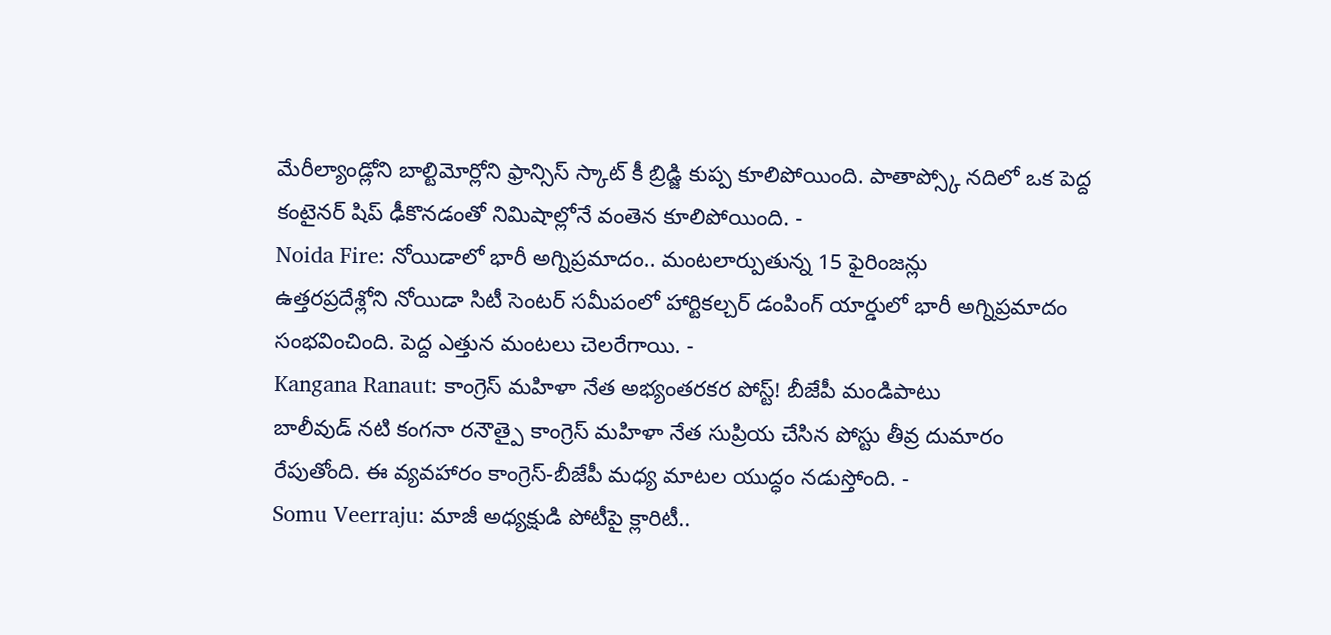మేరీల్యాండ్లోని బాల్టిమోర్లోని ఫ్రాన్సిస్ స్కాట్ కీ బ్రిడ్జి కుప్ప కూలిపోయింది. పాతాప్స్కో నదిలో ఒక పెద్ద కంటైనర్ షిప్ ఢీకొనడంతో నిమిషాల్లోనే వంతెన కూలిపోయింది. -
Noida Fire: నోయిడాలో భారీ అగ్నిప్రమాదం.. మంటలార్పుతున్న 15 ఫైరింజన్లు
ఉత్తరప్రదేశ్లోని నోయిడా సిటీ సెంటర్ సమీపంలో హార్టికల్చర్ డంపింగ్ యార్డులో భారీ అగ్నిప్రమాదం సంభవించింది. పెద్ద ఎత్తున మంటలు చెలరేగాయి. -
Kangana Ranaut: కాంగ్రెస్ మహిళా నేత అభ్యంతరకర పోస్ట్! బీజేపీ మండిపాటు
బాలీవుడ్ నటి కంగనా రనౌత్పై కాంగ్రెస్ మహిళా నేత సుప్రియ చేసిన పోస్టు తీవ్ర దుమారం రేపుతోంది. ఈ వ్యవహారం కాంగ్రెస్-బీజేపీ మధ్య మాటల యుద్ధం నడుస్తోంది. -
Somu Veerraju: మాజీ అధ్యక్షుడి పోటీపై క్లారిటీ..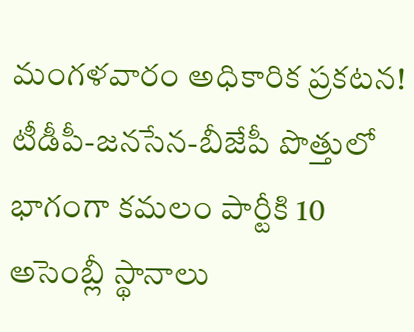మంగళవారం అధికారిక ప్రకటన!
టీడీపీ-జనసేన-బీజేపీ పొత్తులో భాగంగా కమలం పార్టీకి 10 అసెంబ్లీ స్థానాలు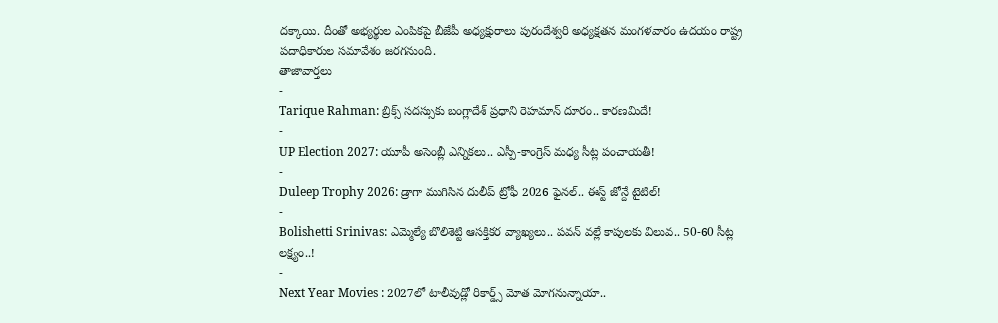దక్కాయి. దీంతో అభ్యర్థుల ఎంపికపై బీజేపీ అధ్యక్షురాలు పురందేశ్వరి అధ్యక్షతన మంగళవారం ఉదయం రాష్ట్ర పదాధికారుల సమావేశం జరగనుంది.
తాజావార్తలు
-
Tarique Rahman: బ్రిక్స్ సదస్సుకు బంగ్లాదేశ్ ప్రధాని రెహమాన్ దూరం.. కారణమిదే!
-
UP Election 2027: యూపీ అసెంబ్లీ ఎన్నికలు.. ఎస్పీ-కాంగ్రెస్ మధ్య సీట్ల పంచాయతీ!
-
Duleep Trophy 2026: డ్రాగా ముగిసిన దులీప్ ట్రోఫీ 2026 ఫైనల్.. ఈస్ట్ జోన్దే టైటిల్!
-
Bolishetti Srinivas: ఎమ్మెల్యే బొలిశెట్టి ఆసక్తికర వ్యాఖ్యలు.. పవన్ వల్లే కాపులకు విలువ.. 50-60 సీట్ల లక్ష్యం..!
-
Next Year Movies : 2027లో టాలీవుడ్లో రికార్డ్స్ మోత మోగనున్నాయా..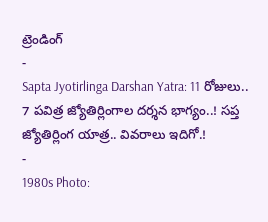ట్రెండింగ్
-
Sapta Jyotirlinga Darshan Yatra: 11 రోజులు.. 7 పవిత్ర జ్యోతిర్లింగాల దర్శన భాగ్యం..! సప్త జ్యోతిర్లింగ యాత్ర.. వివరాలు ఇదిగో.!
-
1980s Photo: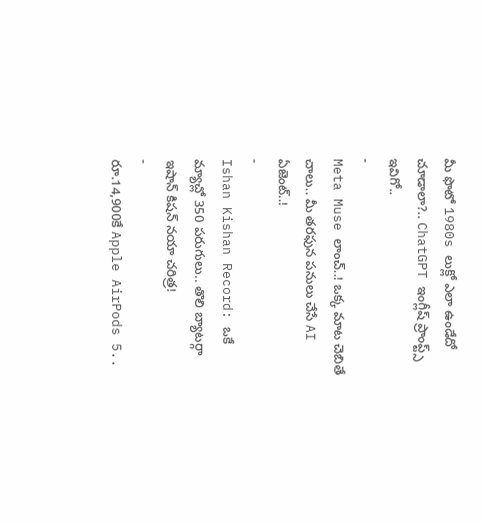మీ ఫొటో 1980s లుక్లో ఎలా ఉండేదో చూడాలా?.. ChatGPT ఇంగ్లీష్ ప్రాంప్ట్స్ ఇవిగో..
-
Meta Muse లాంచ్..! ఒక్క మాట చెబితే చాలు.. మీ తరఫున పనులు చేసే AI ఏజెంట్..!
-
Ishan Kishan Record: ఒకే మ్యాచ్లో 350 పరుగులు.. తొలి బ్యాటర్గా ఇషాన్ కిషన్ నయా చరిత్ర!
-
రూ.14,900కే Apple AirPods 5..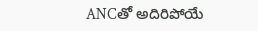ANCతో అదిరిపోయే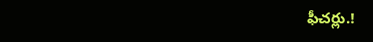ఫీచర్లు.!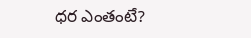ధర ఎంతంటే?